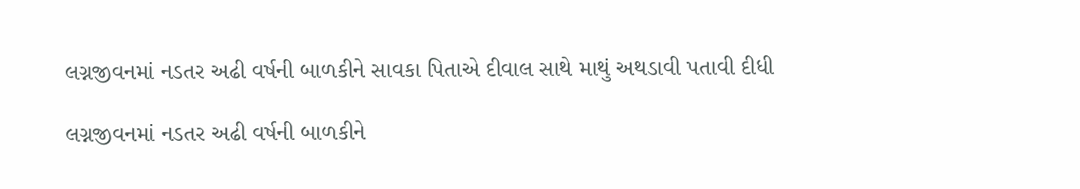લગ્નજીવનમાં નડતર અઢી વર્ષની બાળકીને સાવકા પિતાએ દીવાલ સાથે માથું અથડાવી પતાવી દીધી

લગ્નજીવનમાં નડતર અઢી વર્ષની બાળકીને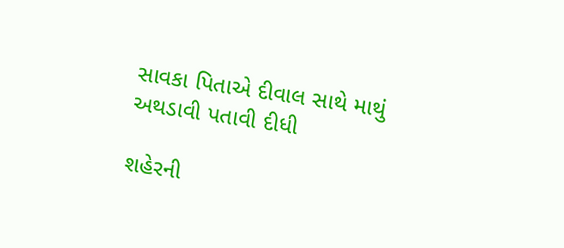સાવકા પિતાએ દીવાલ સાથે માથું અથડાવી પતાવી દીધી

શહેરની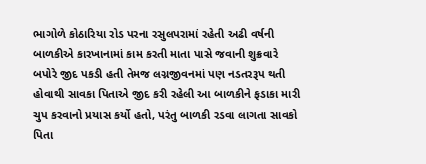ભાગોળે કોઠારિયા રોડ પરના રસુલપરામાં રહેતી અઢી વર્ષની બાળકીએ કારખાનામાં કામ કરતી માતા પાસે જવાની શુક્રવારે બપોરે જીદ પકડી હતી તેમજ લગ્નજીવનમાં પણ નડતરરૂપ થતી હોવાથી સાવકા પિતાએ જીદ કરી રહેલી આ બાળકીને ફડાકા મારી ચુપ કરવાનો પ્રયાસ કર્યો હતો, પરંતુ બાળકી રડવા લાગતા સાવકો પિતા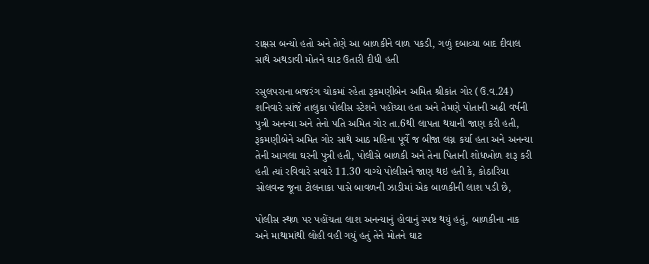રાક્ષસ બન્યો હતો અને તેણે આ બાળકીને વાળ પકડી, ગળું દબાવ્યા બાદ દીવાલ સાથે અથડાવી મોતને ઘાટ ઉતારી દીધી હતી

રસુલપરાના બજરંગ ચોકમાં રહેતા રૂકમણીબેન અમિત શ્રીકાંત ગોર (ઉ.વ.24) શનિવારે સાંજે તાલુકા પોલીસ સ્ટેશને પહોંચ્યા હતા અને તેમણે પોતાની અઢી વર્ષની પુત્રી અનન્યા અને તેનો પતિ અમિત ગોર તા.6થી લાપતા થયાની જાણ કરી હતી, રૂકમણીબેને અમિત ગોર સાથે આઠ મહિના પૂર્વે જ બીજા લગ્ન કર્યા હતા અને અનન્યા તેની આગલા ઘરની પુત્રી હતી, પોલીસે બાળકી અને તેના પિતાની શોધખોળ શરૂ કરી હતી ત્યાં રવિવારે સવારે 11.30 વાગ્યે પોલીસને જાણ થઇ હતી કે, કોઠારિયા સોલવન્ટ જૂના ટોલનાકા પાસે બાવળની ઝાડીમાં એક બાળકીની લાશ પડી છે,

પોલીસ સ્થળ પર પહોંચતા લાશ અનન્યાનું હોવાનું સ્પષ્ટ થયું હતું, બાળકીના નાક અને માથામાંથી લોહી વહી ગયું હતું તેને મોતને ઘાટ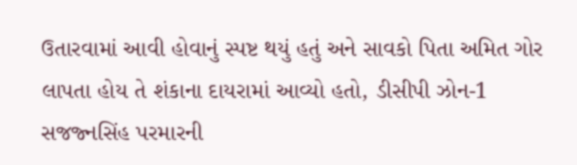ઉતારવામાં આવી હોવાનું સ્પષ્ટ થયું હતું અને સાવકો પિતા અમિત ગોર લાપતા હોય તે શંકાના દાયરામાં આવ્યો હતો, ડીસીપી ઝોન-1 સજજ્નસિંહ પરમારની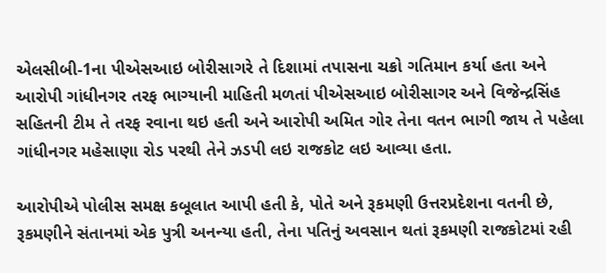એલસીબી-1ના પીએસઆઇ બોરીસાગરે તે દિશામાં તપાસના ચક્રો ગતિમાન કર્યા હતા અને આરોપી ગાંધીનગર તરફ ભાગ્યાની માહિતી મળતાં પીએસઆઇ બોરીસાગર અને વિજેન્દ્રસિંહ સહિતની ટીમ તે તરફ રવાના થઇ હતી અને આરોપી અમિત ગોર તેના વતન ભાગી જાય તે પહેલા ગાંધીનગર મહેસાણા રોડ પરથી તેને ઝડપી લઇ રાજકોટ લઇ આવ્યા હતા.

આરોપીએ પોલીસ સમક્ષ કબૂલાત આપી હતી કે, પોતે અને રૂકમણી ઉત્તરપ્રદેશના વતની છે, રૂકમણીને સંતાનમાં એક પુત્રી અનન્યા હતી, તેના પતિનું અવસાન થતાં રૂકમણી રાજકોટમાં રહી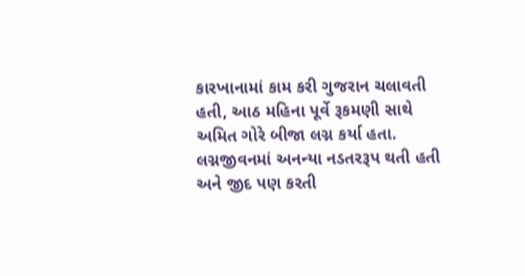કારખાનામાં કામ કરી ગુજરાન ચલાવતી હતી, આઠ મહિના પૂર્વે રૂકમણી સાથે અમિત ગોરે બીજા લગ્ન કર્યા હતા. લગ્નજીવનમાં અનન્યા નડતરરૂપ થતી હતી અને જીદ પણ કરતી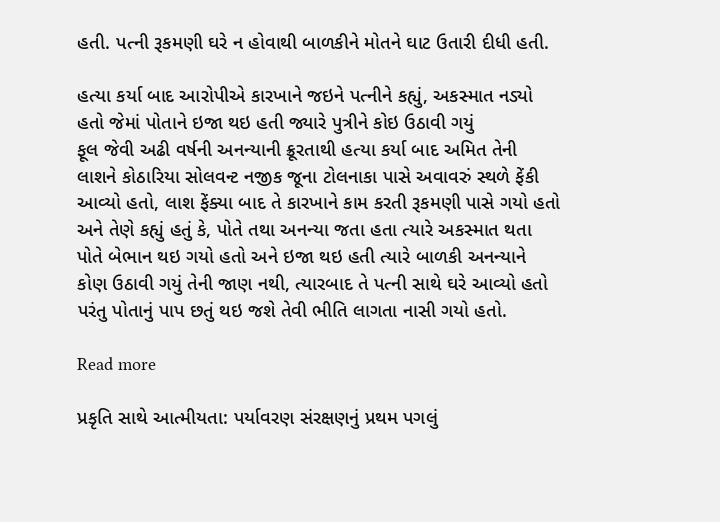હતી. પત્ની રૂકમણી ઘરે ન હોવાથી બાળકીને મોતને ઘાટ ઉતારી દીધી હતી.

હત્યા કર્યા બાદ આરોપીએ કારખાને જઇને પત્નીને કહ્યું, અકસ્માત નડ્યો હતો જેમાં પોતાને ઇજા થઇ હતી જ્યારે પુત્રીને કોઇ ઉઠાવી ગયું
ફૂલ જેવી અઢી વર્ષની અનન્યાની ક્રૂરતાથી હત્યા કર્યા બાદ અમિત તેની લાશને કોઠારિયા સોલવન્ટ નજીક જૂના ટોલનાકા પાસે અવાવરું સ્થળે ફેંકી આવ્યો હતો, લાશ ફેંક્યા બાદ તે કારખાને કામ કરતી રૂકમણી પાસે ગયો હતો અને તેણે કહ્યું હતું કે, પોતે તથા અનન્યા જતા હતા ત્યારે અકસ્માત થતા પોતે બેભાન થઇ ગયો હતો અને ઇજા થઇ હતી ત્યારે બાળકી અનન્યાને કોણ ઉઠાવી ગયું તેની જાણ નથી, ત્યારબાદ તે પત્ની સાથે ઘરે આવ્યો હતો પરંતુ પોતાનું પાપ છતું થઇ જશે તેવી ભીતિ લાગતા નાસી ગયો હતો.

Read more

પ્રકૃતિ સાથે આત્મીયતા: પર્યાવરણ સંરક્ષણનું પ્રથમ પગલું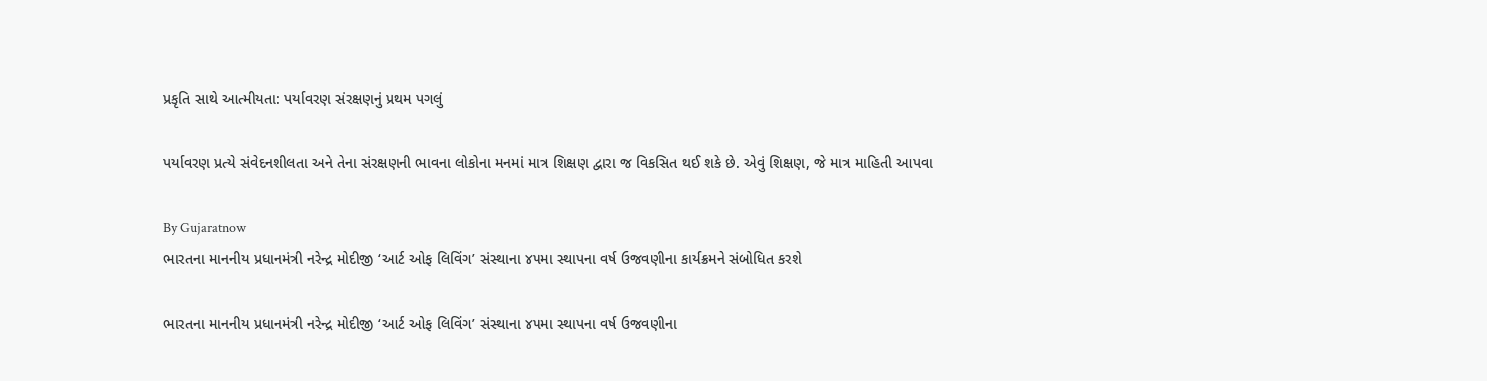પ્રકૃતિ સાથે આત્મીયતા: પર્યાવરણ સંરક્ષણનું પ્રથમ પગલું

પર્યાવરણ પ્રત્યે સંવેદનશીલતા અને તેના સંરક્ષણની ભાવના લોકોના મનમાં માત્ર શિક્ષણ દ્વારા જ વિકસિત થઈ શકે છે. એવું શિક્ષણ, જે માત્ર માહિતી આપવા

By Gujaratnow
ભારતના માનનીય પ્રધાનમંત્રી નરેન્દ્ર મોદીજી ‘આર્ટ ઓફ લિવિંગ’ સંસ્થાના ૪૫મા સ્થાપના વર્ષ ઉજવણીના કાર્યક્રમને સંબોધિત કરશે

ભારતના માનનીય પ્રધાનમંત્રી નરેન્દ્ર મોદીજી ‘આર્ટ ઓફ લિવિંગ’ સંસ્થાના ૪૫મા સ્થાપના વર્ષ ઉજવણીના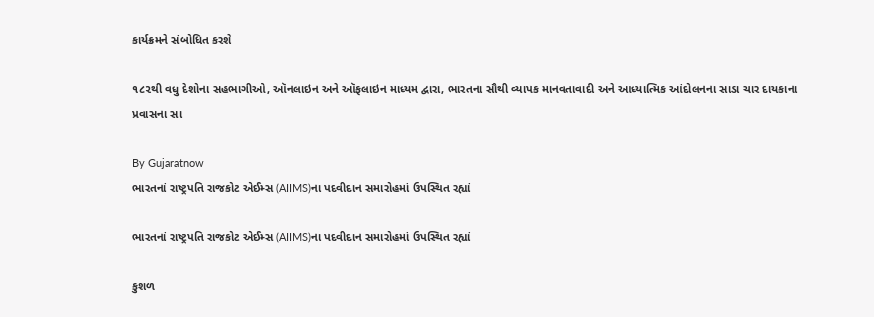કાર્યક્રમને સંબોધિત કરશે

૧૮૨થી વધુ દેશોના સહભાગીઓ, ઑનલાઇન અને ઑફલાઇન માધ્યમ દ્વારા, ભારતના સૌથી વ્યાપક માનવતાવાદી અને આધ્યાત્મિક આંદોલનના સાડા ચાર દાયકાના પ્રવાસના સા

By Gujaratnow
ભારતનાં રાષ્ટ્રપતિ રાજકોટ એઈમ્સ (AIIMS)ના પદવીદાન સમારોહમાં ઉપસ્થિત રહ્યાં

ભારતનાં રાષ્ટ્રપતિ રાજકોટ એઈમ્સ (AIIMS)ના પદવીદાન સમારોહમાં ઉપસ્થિત રહ્યાં

કુશળ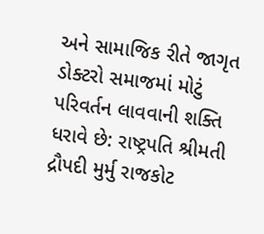અને સામાજિક રીતે જાગૃત ડોક્ટરો સમાજમાં મોટું પરિવર્તન લાવવાની શક્તિ ધરાવે છે: રાષ્ટ્રપતિ શ્રીમતી દ્રૌપદી મુર્મુ રાજકોટ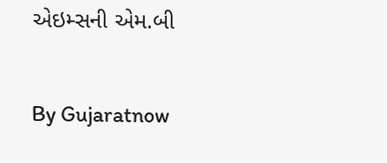એઇમ્સની એમ.બી

By Gujaratnow